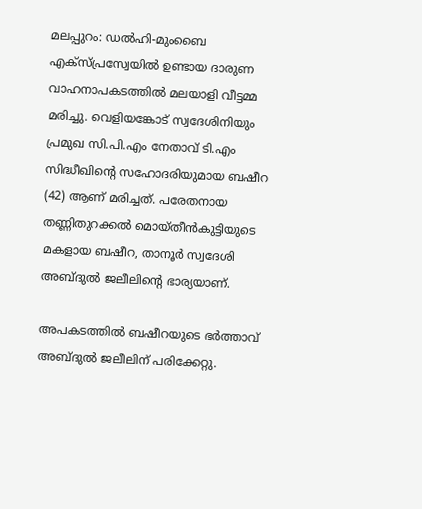മലപ്പുറം: ഡൽഹി-മുംബൈ എക്സ്പ്രസ്വേയിൽ ഉണ്ടായ ദാരുണ വാഹനാപകടത്തിൽ മലയാളി വീട്ടമ്മ മരിച്ചു. വെളിയങ്കോട് സ്വദേശിനിയും പ്രമുഖ സി.പി.എം നേതാവ് ടി.എം സിദ്ധീഖിന്റെ സഹോദരിയുമായ ബഷീറ (42) ആണ് മരിച്ചത്. പരേതനായ തണ്ണിതുറക്കൽ മൊയ്തീൻകുട്ടിയുടെ മകളായ ബഷീറ, താനൂർ സ്വദേശി അബ്ദുൽ ജലീലിന്റെ ഭാര്യയാണ്.

അപകടത്തിൽ ബഷീറയുടെ ഭർത്താവ് അബ്ദുൽ ജലീലിന് പരിക്കേറ്റു.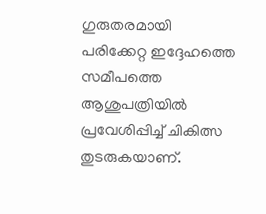ഗുരുതരമായി പരിക്കേറ്റ ഇദ്ദേഹത്തെ സമീപത്തെ ആശുപത്രിയിൽ പ്രവേശിപ്പിച്ച് ചികിത്സ തുടരുകയാണ്.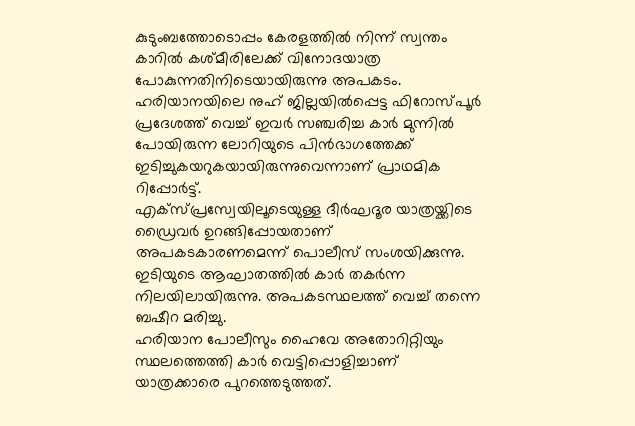കുടുംബത്തോടൊപ്പം കേരളത്തിൽ നിന്ന് സ്വന്തം കാറിൽ കശ്മീരിലേക്ക് വിനോദയാത്ര പോകുന്നതിനിടെയായിരുന്നു അപകടം. ഹരിയാനയിലെ നുഹ് ജില്ലയിൽപ്പെട്ട ഫിറോസ്പൂർ പ്രദേശത്ത് വെച്ച് ഇവർ സഞ്ചരിച്ച കാർ മുന്നിൽ പോയിരുന്ന ലോറിയുടെ പിൻഭാഗത്തേക്ക് ഇടിച്ചുകയറുകയായിരുന്നുവെന്നാണ് പ്രാഥമിക റിപ്പോർട്ട്.
എക്സ്പ്രസ്വേയിലൂടെയുള്ള ദീർഘദൂര യാത്രയ്ക്കിടെ ഡ്രൈവർ ഉറങ്ങിപ്പോയതാണ് അപകടകാരണമെന്ന് പൊലീസ് സംശയിക്കുന്നു. ഇടിയുടെ ആഘാതത്തിൽ കാർ തകർന്ന നിലയിലായിരുന്നു. അപകടസ്ഥലത്ത് വെച്ച് തന്നെ ബഷീറ മരിച്ചു.
ഹരിയാന പോലീസും ഹൈവേ അതോറിറ്റിയും സ്ഥലത്തെത്തി കാർ വെട്ടിപ്പൊളിച്ചാണ് യാത്രക്കാരെ പുറത്തെടുത്തത്.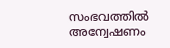സംഭവത്തിൽ അന്വേഷണം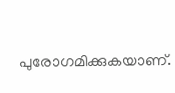പുരോഗമിക്കുകയാണ്.